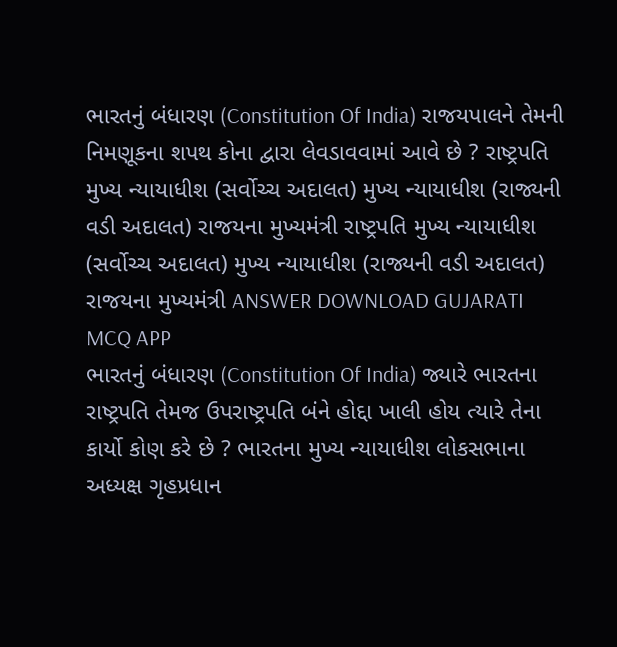ભારતનું બંધારણ (Constitution Of India) રાજયપાલને તેમની નિમણૂકના શપથ કોના દ્વારા લેવડાવવામાં આવે છે ? રાષ્ટ્રપતિ મુખ્ય ન્યાયાધીશ (સર્વોચ્ચ અદાલત) મુખ્ય ન્યાયાધીશ (રાજ્યની વડી અદાલત) રાજયના મુખ્યમંત્રી રાષ્ટ્રપતિ મુખ્ય ન્યાયાધીશ (સર્વોચ્ચ અદાલત) મુખ્ય ન્યાયાધીશ (રાજ્યની વડી અદાલત) રાજયના મુખ્યમંત્રી ANSWER DOWNLOAD GUJARATI MCQ APP
ભારતનું બંધારણ (Constitution Of India) જ્યારે ભારતના રાષ્ટ્રપતિ તેમજ ઉપરાષ્ટ્રપતિ બંને હોદ્દા ખાલી હોય ત્યારે તેના કાર્યો કોણ કરે છે ? ભારતના મુખ્ય ન્યાયાધીશ લોકસભાના અધ્યક્ષ ગૃહપ્રધાન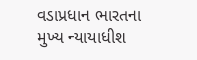વડાપ્રધાન ભારતના મુખ્ય ન્યાયાધીશ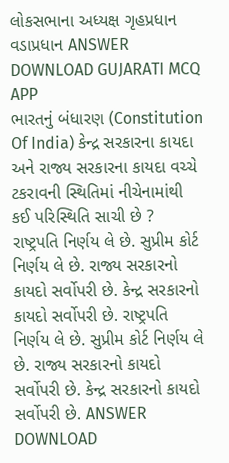લોકસભાના અધ્યક્ષ ગૃહપ્રધાન વડાપ્રધાન ANSWER DOWNLOAD GUJARATI MCQ APP
ભારતનું બંધારણ (Constitution Of India) કેન્દ્ર સરકારના કાયદા અને રાજ્ય સરકારના કાયદા વચ્ચે ટકરાવની સ્થિતિમાં નીચેનામાંથી કઈ પરિસ્થિતિ સાચી છે ? રાષ્ટ્રપતિ નિર્ણય લે છે. સુપ્રીમ કોર્ટ નિર્ણય લે છે. રાજ્ય સરકારનો કાયદો સર્વોપરી છે. કેન્દ્ર સરકારનો કાયદો સર્વોપરી છે. રાષ્ટ્રપતિ નિર્ણય લે છે. સુપ્રીમ કોર્ટ નિર્ણય લે છે. રાજ્ય સરકારનો કાયદો સર્વોપરી છે. કેન્દ્ર સરકારનો કાયદો સર્વોપરી છે. ANSWER DOWNLOAD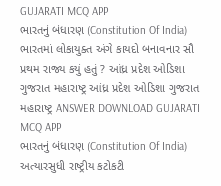GUJARATI MCQ APP
ભારતનું બંધારણ (Constitution Of India) ભારતમાં લોકાયુક્ત અંગે કાયદો બનાવનાર સૌ પ્રથમ રાજ્ય કયું હતું ? આંધ્ર પ્રદેશ ઓડિશા ગુજરાત મહારાષ્ટ્ર આંધ્ર પ્રદેશ ઓડિશા ગુજરાત મહારાષ્ટ્ર ANSWER DOWNLOAD GUJARATI MCQ APP
ભારતનું બંધારણ (Constitution Of India) અત્યારસુધી રાષ્ટ્રીય કટોકટી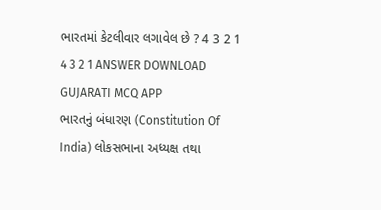ભારતમાં કેટલીવાર લગાવેલ છે ? 4 3 2 1 4 3 2 1 ANSWER DOWNLOAD GUJARATI MCQ APP
ભારતનું બંધારણ (Constitution Of India) લોકસભાના અધ્યક્ષ તથા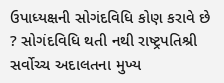ઉપાધ્યક્ષની સોગંદવિધિ કોણ કરાવે છે ? સોગંદવિધિ થતી નથી રાષ્ટ્રપતિશ્રી સર્વોચ્ચ અદાલતના મુખ્ય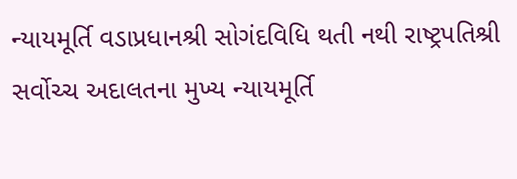ન્યાયમૂર્તિ વડાપ્રધાનશ્રી સોગંદવિધિ થતી નથી રાષ્ટ્રપતિશ્રી સર્વોચ્ચ અદાલતના મુખ્ય ન્યાયમૂર્તિ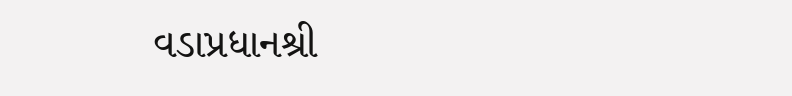વડાપ્રધાનશ્રી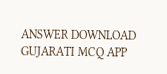ANSWER DOWNLOAD GUJARATI MCQ APP